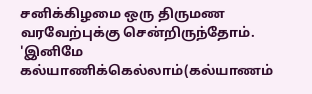சனிக்கிழமை ஒரு திருமண வரவேற்புக்கு சென்றிருந்தோம். 'இனிமே கல்யாணிக்கெல்லாம்(கல்யாணம்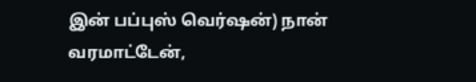இன் பப்புஸ் வெர்ஷன்) நான் வரமாட்டேன்,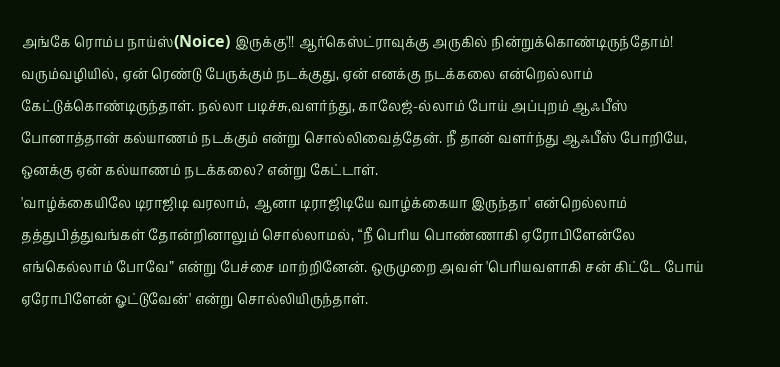அங்கே ரொம்ப நாய்ஸ்(Noice) இருக்கு'!! ஆர்கெஸ்ட்ராவுக்கு அருகில் நின்றுக்கொண்டிருந்தோம்! வரும்வழியில், ஏன் ரெண்டு பேருக்கும் நடக்குது, ஏன் எனக்கு நடக்கலை என்றெல்லாம் கேட்டுக்கொண்டிருந்தாள். நல்லா படிச்சு,வளர்ந்து, காலேஜ்-ல்லாம் போய் அப்புறம் ஆஃபீஸ் போனாத்தான் கல்யாணம் நடக்கும் என்று சொல்லிவைத்தேன். நீ தான் வளர்ந்து ஆஃபீஸ் போறியே, ஒனக்கு ஏன் கல்யாணம் நடக்கலை? என்று கேட்டாள்.
'வாழ்க்கையிலே டிராஜிடி வரலாம், ஆனா டிராஜிடியே வாழ்க்கையா இருந்தா' என்றெல்லாம் தத்துபித்துவங்கள் தோன்றினாலும் சொல்லாமல், “நீ பெரிய பொண்ணாகி ஏரோபிளேன்லே எங்கெல்லாம் போவே” என்று பேச்சை மாற்றினேன். ஒருமுறை அவள் 'பெரியவளாகி சன் கிட்டே போய் ஏரோபிளேன் ஓட்டுவேன்' என்று சொல்லியிருந்தாள்.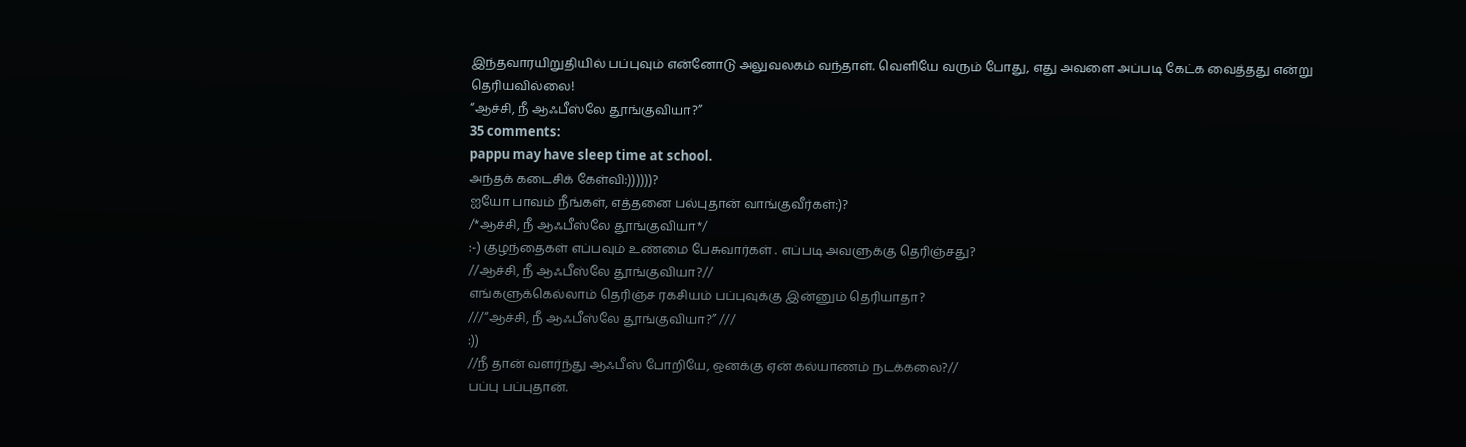இந்தவாரயிறுதியில் பப்புவும் என்னோடு அலுவலகம் வந்தாள். வெளியே வரும் போது, எது அவளை அப்படி கேட்க வைத்தது என்று தெரியவில்லை!
“ஆச்சி, நீ ஆஃபீஸ்லே தூங்குவியா?”
35 comments:
pappu may have sleep time at school.
அந்தக் கடைசிக் கேள்வி:))))))?
ஐயோ பாவம் நீங்கள், எத்தனை பல்புதான் வாங்குவீர்கள்:)?
/*ஆச்சி, நீ ஆஃபீஸ்லே தூங்குவியா*/
:-) குழந்தைகள் எப்பவும் உண்மை பேசுவார்கள் . எப்படி அவளுக்கு தெரிஞ்சது?
//ஆச்சி, நீ ஆஃபீஸ்லே தூங்குவியா?//
எங்களுக்கெல்லாம் தெரிஞ்ச ரகசியம் பப்புவுக்கு இன்னும் தெரியாதா?
///“ஆச்சி, நீ ஆஃபீஸ்லே தூங்குவியா?” ///
:))
//நீ தான் வளர்ந்து ஆஃபீஸ் போறியே, ஒனக்கு ஏன் கல்யாணம் நடக்கலை?//
பப்பு பப்புதான்.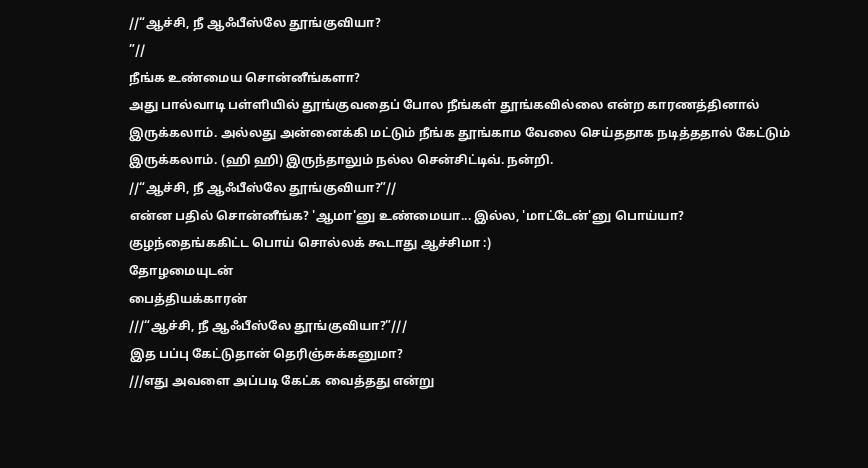//“ஆச்சி, நீ ஆஃபீஸ்லே தூங்குவியா?
”//
நீங்க உண்மைய சொன்னீங்களா?
அது பால்வாடி பள்ளியில் தூங்குவதைப் போல நீங்கள் தூங்கவில்லை என்ற காரணத்தினால் இருக்கலாம். அல்லது அன்னைக்கி மட்டும் நீங்க தூங்காம வேலை செய்ததாக நடித்ததால் கேட்டும் இருக்கலாம். (ஹி ஹி) இருந்தாலும் நல்ல சென்சிட்டிவ். நன்றி.
//“ஆச்சி, நீ ஆஃபீஸ்லே தூங்குவியா?”//
என்ன பதில் சொன்னீங்க? 'ஆமா'னு உண்மையா... இல்ல, 'மாட்டேன்'னு பொய்யா?
குழந்தைங்ககிட்ட பொய் சொல்லக் கூடாது ஆச்சிமா :)
தோழமையுடன்
பைத்தியக்காரன்
///“ஆச்சி, நீ ஆஃபீஸ்லே தூங்குவியா?”///
இத பப்பு கேட்டுதான் தெரிஞ்சுக்கனுமா?
///எது அவளை அப்படி கேட்க வைத்தது என்று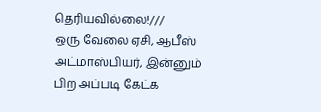தெரியவில்லை!///
ஒரு வேலை ஏசி, ஆபீஸ் அட்மாஸ்பியர், இன்னும் பிற அப்படி கேட்க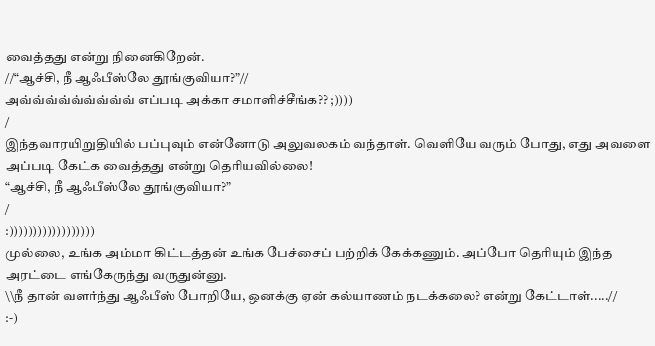வைத்தது என்று நினைகிறேன்.
//“ஆச்சி, நீ ஆஃபீஸ்லே தூங்குவியா?”//
அவ்வ்வ்வ்வ்வ்வ்வ்வ் எப்படி அக்கா சமாளிச்சீங்க?? ;))))
/
இந்தவாரயிறுதியில் பப்புவும் என்னோடு அலுவலகம் வந்தாள். வெளியே வரும் போது, எது அவளை அப்படி கேட்க வைத்தது என்று தெரியவில்லை!
“ஆச்சி, நீ ஆஃபீஸ்லே தூங்குவியா?”
/
:))))))))))))))))))
முல்லை, உங்க அம்மா கிட்டத்தன் உங்க பேச்சைப் பற்றிக் கேக்கணும். அப்போ தெரியும் இந்த அரட்டை எங்கேருந்து வருதுன்னு.
\\நீ தான் வளர்ந்து ஆஃபீஸ் போறியே, ஒனக்கு ஏன் கல்யாணம் நடக்கலை? என்று கேட்டாள்.....//
:-)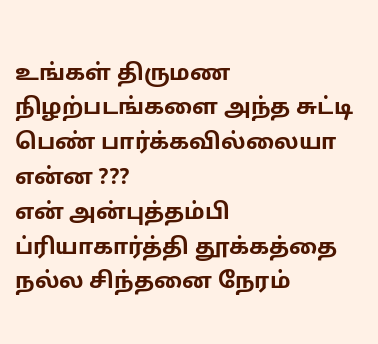உங்கள் திருமண நிழற்படங்களை அந்த சுட்டி பெண் பார்க்கவில்லையா என்ன ???
என் அன்புத்தம்பி ப்ரியாகார்த்தி தூக்கத்தை நல்ல சிந்தனை நேரம்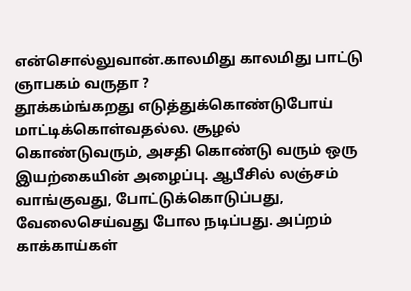என்சொல்லுவான்.காலமிது காலமிது பாட்டு ஞாபகம் வருதா ?
தூக்கம்ங்கறது எடுத்துக்கொண்டுபோய் மாட்டிக்கொள்வதல்ல. சூழல் கொண்டுவரும், அசதி கொண்டு வரும் ஒரு இயற்கையின் அழைப்பு. ஆபீசில் லஞ்சம் வாங்குவது, போட்டுக்கொடுப்பது, வேலைசெய்வது போல நடிப்பது. அப்றம் காக்காய்கள்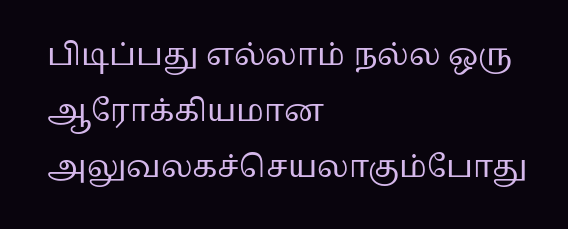பிடிப்பது எல்லாம் நல்ல ஒரு ஆரோக்கியமான அலுவலகச்செயலாகும்போது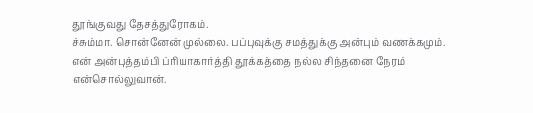தூங்குவது தேசத்துரோகம்.
ச்சும்மா. சொன்னேன் முல்லை. பப்புவுக்கு சமத்துக்கு அன்பும் வணக்கமும்.
என் அன்புத்தம்பி ப்ரியாகார்த்தி தூக்கத்தை நல்ல சிந்தனை நேரம் என்சொல்லுவான்.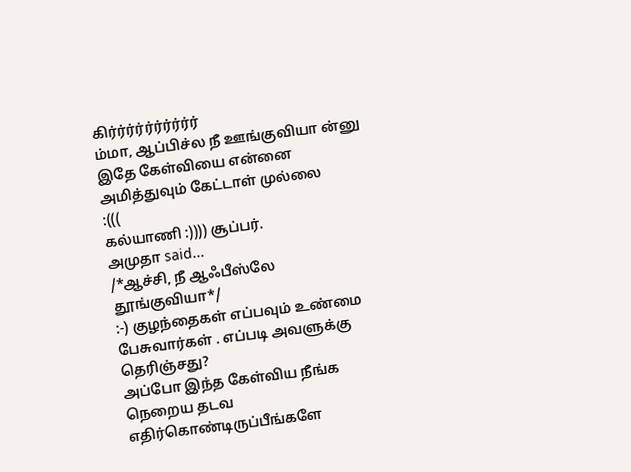கிர்ர்ர்ர்ர்ர்ர்ர்ர்ர்
ம்மா, ஆப்பிச்ல நீ ஊங்குவியா ன்னு
இதே கேள்வியை என்னை அமித்துவும் கேட்டாள் முல்லை
:(((
கல்யாணி :)))) சூப்பர்.
அமுதா said...
/*ஆச்சி, நீ ஆஃபீஸ்லே தூங்குவியா*/
:-) குழந்தைகள் எப்பவும் உண்மை பேசுவார்கள் . எப்படி அவளுக்கு தெரிஞ்சது?
அப்போ இந்த கேள்விய நீங்க நெறைய தடவ எதிர்கொண்டிருப்பீங்களே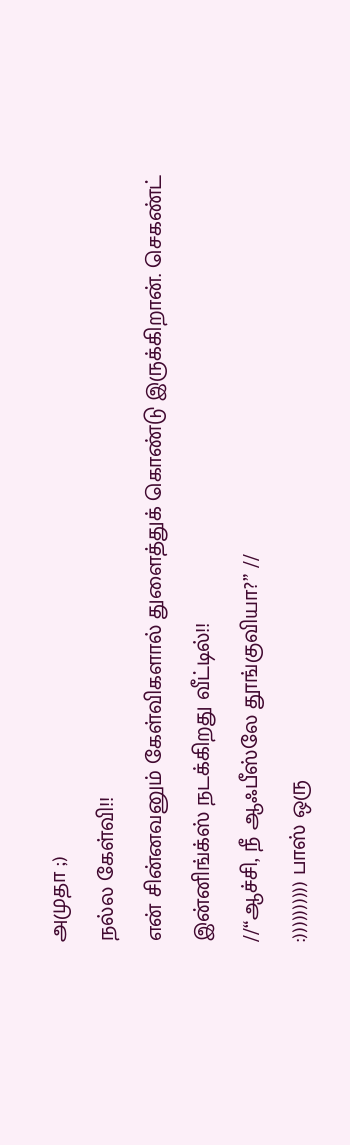அமுதா ;)
நல்ல கேள்வி!!
என் சின்னவனும் கேள்விகளால் துளைத்துக் கொண்டு இருக்கிறான். செகண்ட் இன்னிங்க்ஸ் நடக்கிறது வீட்டில்!!
//“ஆச்சி, நீ ஆஃபீஸ்லே தூங்குவியா?” //
:)))))))))) பாஸ் ஒரு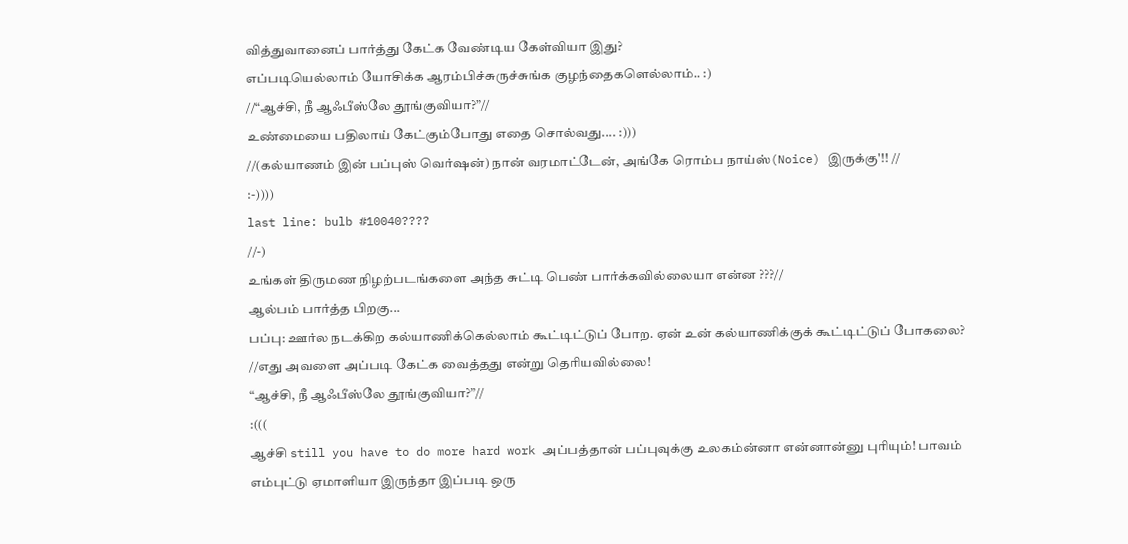வித்துவானைப் பார்த்து கேட்க வேண்டிய கேள்வியா இது?
எப்படியெல்லாம் யோசிக்க ஆரம்பிச்சுருச்சுங்க குழந்தைகளெல்லாம்.. :)
//“ஆச்சி, நீ ஆஃபீஸ்லே தூங்குவியா?”//
உண்மையை பதிலாய் கேட்கும்போது எதை சொல்வது.... :)))
//(கல்யாணம் இன் பப்புஸ் வெர்ஷன்) நான் வரமாட்டேன், அங்கே ரொம்ப நாய்ஸ்(Noice) இருக்கு'!! //
:-))))
last line: bulb #10040????
//-)
உங்கள் திருமண நிழற்படங்களை அந்த சுட்டி பெண் பார்க்கவில்லையா என்ன ???//
ஆல்பம் பார்த்த பிறகு...
பப்பு: ஊர்ல நடக்கிற கல்யாணிக்கெல்லாம் கூட்டிட்டுப் போற. ஏன் உன் கல்யாணிக்குக் கூட்டிட்டுப் போகலை?
//எது அவளை அப்படி கேட்க வைத்தது என்று தெரியவில்லை!
“ஆச்சி, நீ ஆஃபீஸ்லே தூங்குவியா?”//
:(((
ஆச்சி still you have to do more hard work அப்பத்தான் பப்புவுக்கு உலகம்ன்னா என்னான்னு புரியும்! பாவம் எம்புட்டு ஏமாளியா இருந்தா இப்படி ஒரு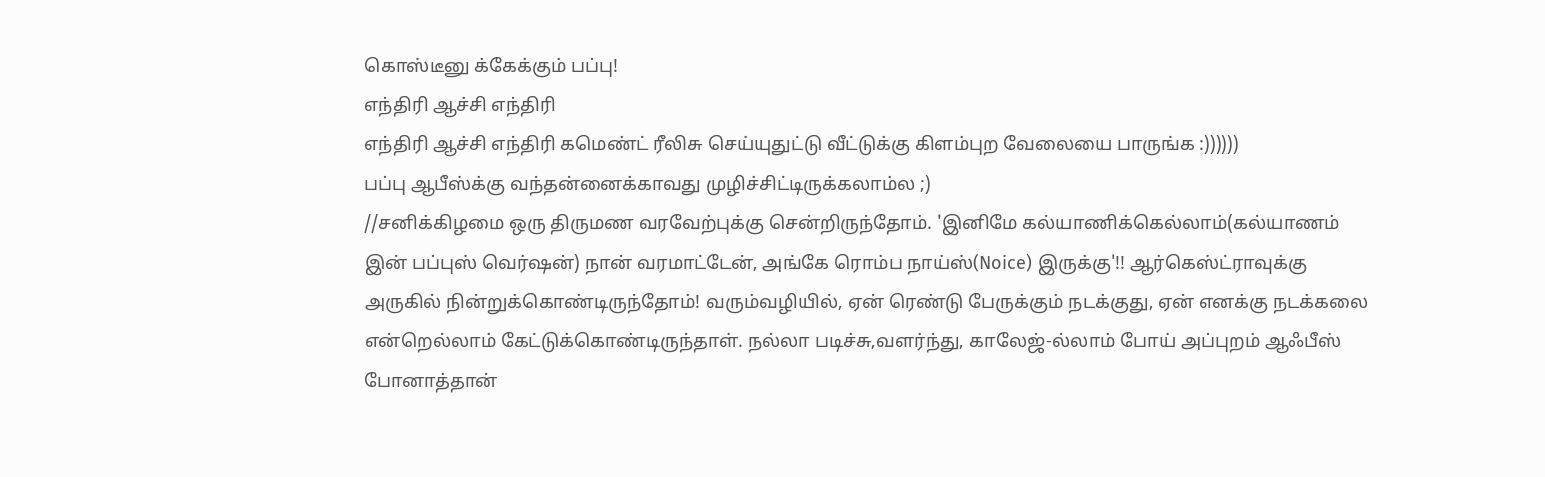கொஸ்டீனு க்கேக்கும் பப்பு!
எந்திரி ஆச்சி எந்திரி
எந்திரி ஆச்சி எந்திரி கமெண்ட் ரீலிசு செய்யுதுட்டு வீட்டுக்கு கிளம்புற வேலையை பாருங்க :))))))
பப்பு ஆபீஸ்க்கு வந்தன்னைக்காவது முழிச்சிட்டிருக்கலாம்ல ;)
//சனிக்கிழமை ஒரு திருமண வரவேற்புக்கு சென்றிருந்தோம். 'இனிமே கல்யாணிக்கெல்லாம்(கல்யாணம் இன் பப்புஸ் வெர்ஷன்) நான் வரமாட்டேன், அங்கே ரொம்ப நாய்ஸ்(Noice) இருக்கு'!! ஆர்கெஸ்ட்ராவுக்கு அருகில் நின்றுக்கொண்டிருந்தோம்! வரும்வழியில், ஏன் ரெண்டு பேருக்கும் நடக்குது, ஏன் எனக்கு நடக்கலை என்றெல்லாம் கேட்டுக்கொண்டிருந்தாள். நல்லா படிச்சு,வளர்ந்து, காலேஜ்-ல்லாம் போய் அப்புறம் ஆஃபீஸ் போனாத்தான்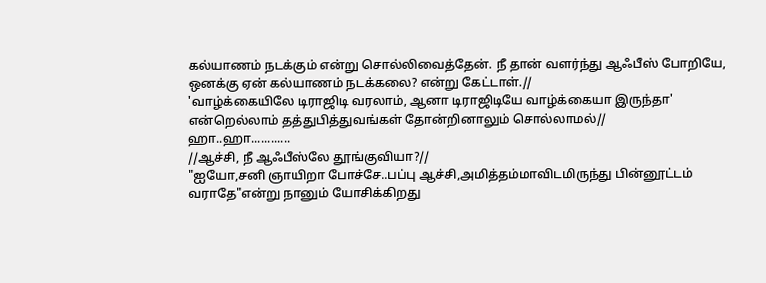கல்யாணம் நடக்கும் என்று சொல்லிவைத்தேன். நீ தான் வளர்ந்து ஆஃபீஸ் போறியே, ஒனக்கு ஏன் கல்யாணம் நடக்கலை? என்று கேட்டாள்.//
'வாழ்க்கையிலே டிராஜிடி வரலாம், ஆனா டிராஜிடியே வாழ்க்கையா இருந்தா' என்றெல்லாம் தத்துபித்துவங்கள் தோன்றினாலும் சொல்லாமல்//
ஹா..ஹா............
//ஆச்சி, நீ ஆஃபீஸ்லே தூங்குவியா?//
"ஐயோ,சனி ஞாயிறா போச்சே..பப்பு ஆச்சி,அமித்தம்மாவிடமிருந்து பின்னூட்டம் வராதே"என்று நானும் யோசிக்கிறது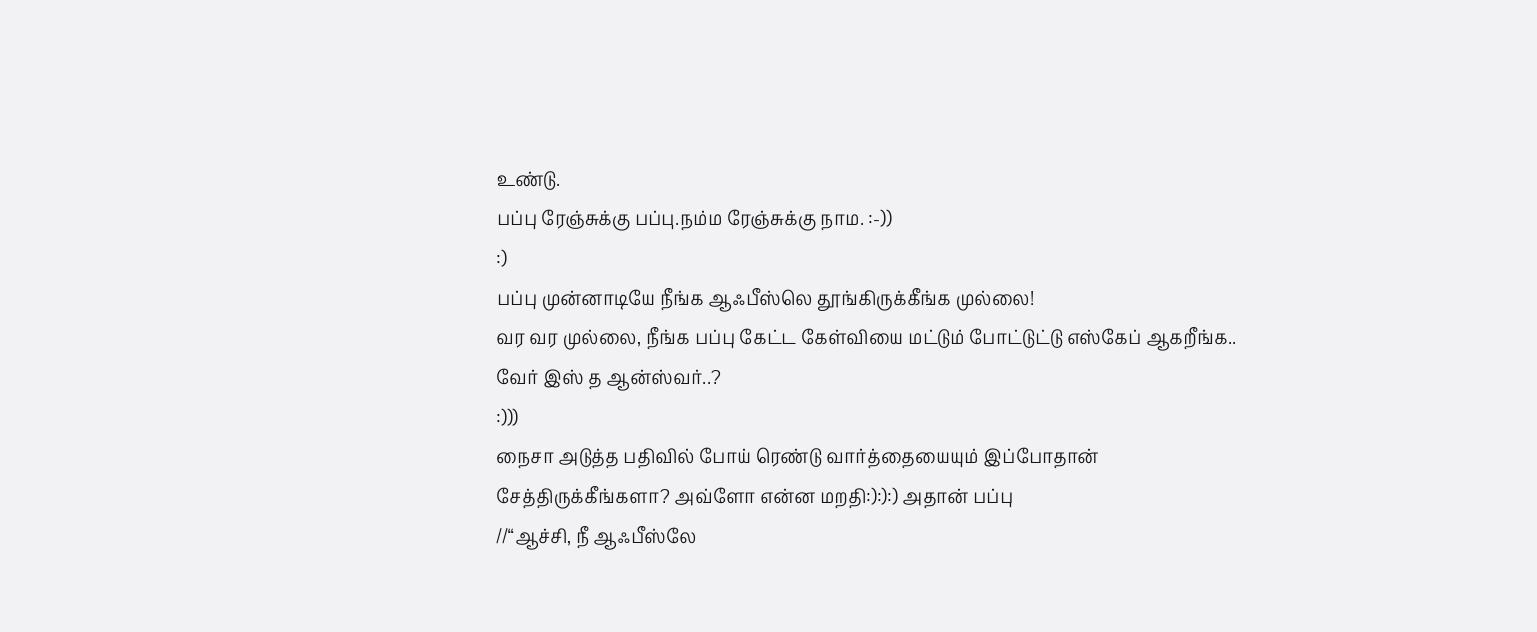உண்டு.
பப்பு ரேஞ்சுக்கு பப்பு.நம்ம ரேஞ்சுக்கு நாம. :-))
:)
பப்பு முன்னாடியே நீங்க ஆஃபீஸ்லெ தூங்கிருக்கீங்க முல்லை!
வர வர முல்லை, நீங்க பப்பு கேட்ட கேள்வியை மட்டும் போட்டுட்டு எஸ்கேப் ஆகறீங்க.. வேர் இஸ் த ஆன்ஸ்வர்..?
:)))
நைசா அடுத்த பதிவில் போய் ரெண்டு வார்த்தையையும் இப்போதான் சேத்திருக்கீங்களா? அவ்ளோ என்ன மறதி:):):) அதான் பப்பு
//“ஆச்சி, நீ ஆஃபீஸ்லே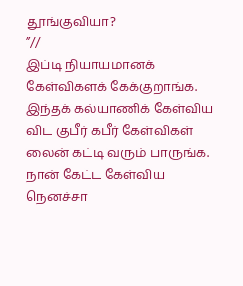தூங்குவியா?
”//
இப்டி நியாயமானக் கேள்விகளக் கேக்குறாங்க.
இந்தக் கல்யாணிக் கேள்விய விட குபீர் கபீர் கேள்விகள் லைன் கட்டி வரும் பாருங்க. நான் கேட்ட கேள்விய நெனச்சா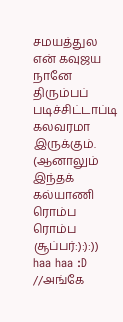சமயத்துல என் கவுஜய நானே திரும்பப் படிச்சிட்டாப்டி கலவரமா இருக்கும். (ஆனாலும் இந்தக் கல்யாணி ரொம்ப ரொம்ப சூப்பர்:):):))
haa haa :D
//அங்கே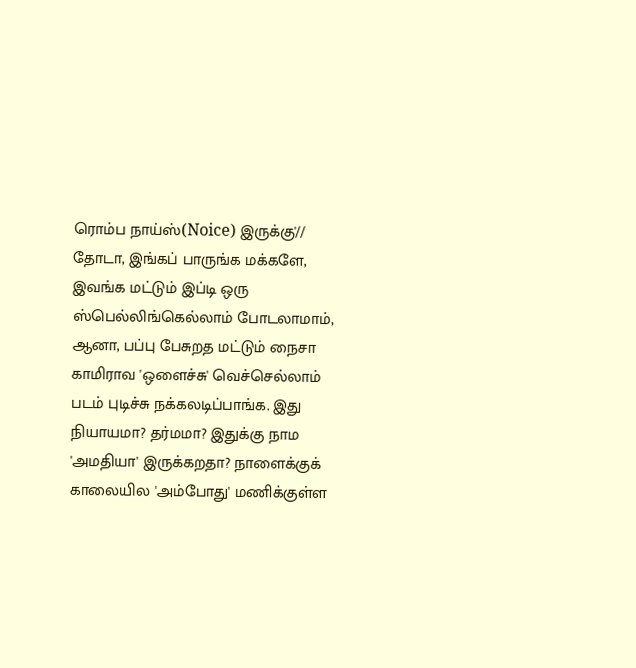ரொம்ப நாய்ஸ்(Noice) இருக்கு'//
தோடா, இங்கப் பாருங்க மக்களே, இவங்க மட்டும் இப்டி ஒரு ஸ்பெல்லிங்கெல்லாம் போடலாமாம், ஆனா, பப்பு பேசுறத மட்டும் நைசா காமிராவ 'ஒளைச்சு' வெச்செல்லாம் படம் புடிச்சு நக்கலடிப்பாங்க. இது நியாயமா? தர்மமா? இதுக்கு நாம 'அமதியா' இருக்கறதா? நாளைக்குக் காலையில 'அம்போது' மணிக்குள்ள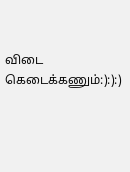விடை கெடைக்கணும்:):):)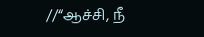//“ஆச்சி, நீ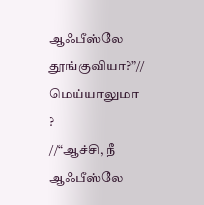ஆஃபீஸ்லே தூங்குவியா?”//
மெய்யாலுமா ?
//“ஆச்சி, நீ ஆஃபீஸ்லே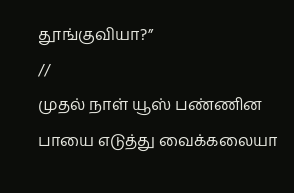தூங்குவியா?”
//
முதல் நாள் யூஸ் பண்ணின பாயை எடுத்து வைக்கலையா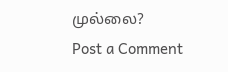முல்லை?
Post a Comment